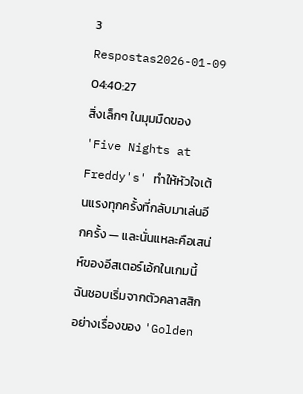3 Respostas2026-01-09 04:40:27
สิ่งเล็กๆ ในมุมมืดของ 'Five Nights at Freddy's' ทำให้หัวใจเต้นแรงทุกครั้งที่กลับมาเล่นอีกครั้ง — และนั่นแหละคือเสน่ห์ของอีสเตอร์เอ้กในเกมนี้
ฉันชอบเริ่มจากตัวคลาสสิกอย่างเรื่องของ 'Golden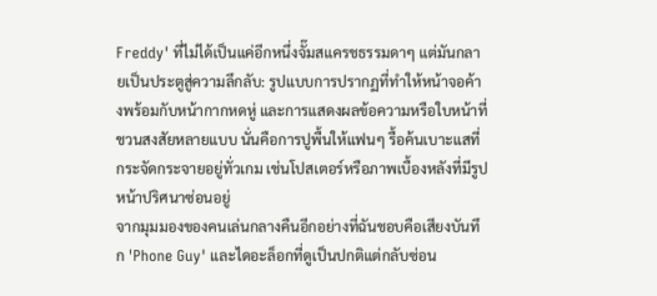Freddy' ที่ไม่ได้เป็นแค่อีกหนึ่งจั๊มสแครชธรรมดาๆ แต่มันกลายเป็นประตูสู่ความลึกลับ: รูปแบบการปรากฏที่ทำให้หน้าจอค้างพร้อมกับหน้ากากหดหู่ และการแสดงผลข้อความหรือใบหน้าที่ชวนสงสัยหลายแบบ นั่นคือการปูพื้นให้แฟนๆ รื้อค้นเบาะแสที่กระจัดกระจายอยู่ทั่วเกม เช่นโปสเตอร์หรือภาพเบื้องหลังที่มีรูปหน้าปริศนาซ่อนอยู่
จากมุมมองของคนเล่นกลางคืนอีกอย่างที่ฉันชอบคือเสียงบันทึก 'Phone Guy' และไดอะล็อกที่ดูเป็นปกติแต่กลับซ่อน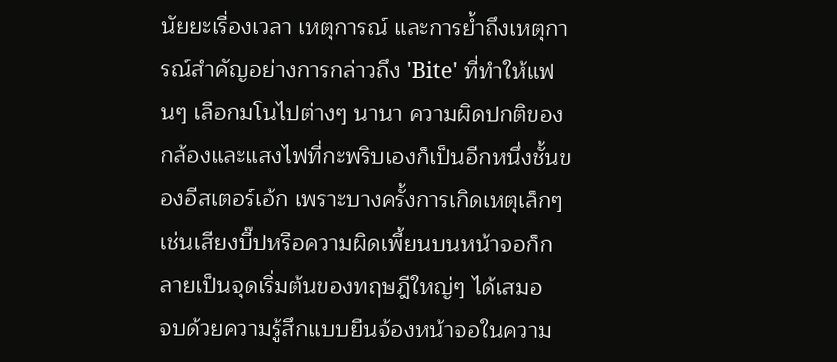นัยยะเรื่องเวลา เหตุการณ์ และการย้ำถึงเหตุการณ์สำคัญอย่างการกล่าวถึง 'Bite' ที่ทำให้แฟนๆ เลือกมโนไปต่างๆ นานา ความผิดปกติของกล้องและแสงไฟที่กะพริบเองก็เป็นอีกหนึ่งชั้นของอีสเตอร์เอ้ก เพราะบางครั้งการเกิดเหตุเล็กๆ เช่นเสียงบี๊ปหรือความผิดเพี้ยนบนหน้าจอก็กลายเป็นจุดเริ่มต้นของทฤษฎีใหญ่ๆ ได้เสมอ
จบด้วยความรู้สึกแบบยืนจ้องหน้าจอในความ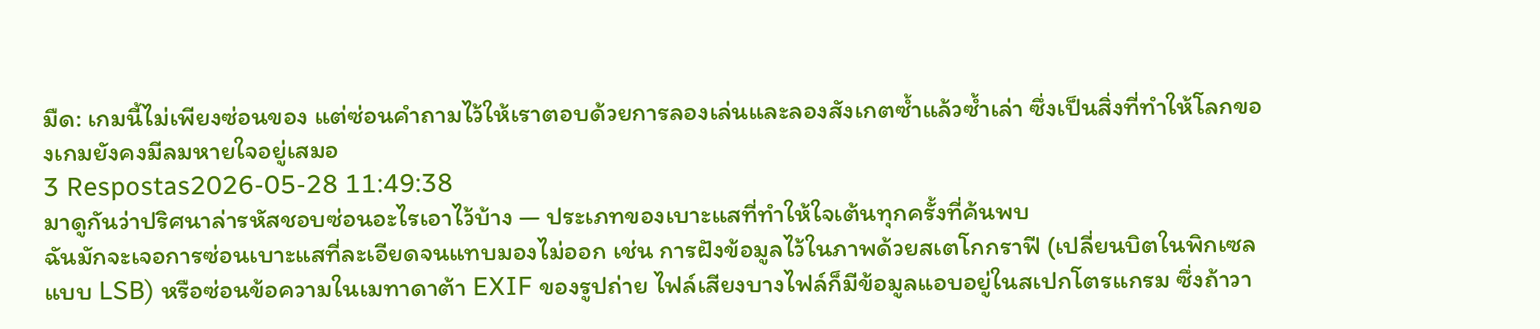มืด: เกมนี้ไม่เพียงซ่อนของ แต่ซ่อนคำถามไว้ให้เราตอบด้วยการลองเล่นและลองสังเกตซ้ำแล้วซ้ำเล่า ซึ่งเป็นสิ่งที่ทำให้โลกของเกมยังคงมีลมหายใจอยู่เสมอ
3 Respostas2026-05-28 11:49:38
มาดูกันว่าปริศนาล่ารหัสชอบซ่อนอะไรเอาไว้บ้าง — ประเภทของเบาะแสที่ทำให้ใจเต้นทุกครั้งที่ค้นพบ
ฉันมักจะเจอการซ่อนเบาะแสที่ละเอียดจนแทบมองไม่ออก เช่น การฝังข้อมูลไว้ในภาพด้วยสเตโกกราฟี (เปลี่ยนบิตในพิกเซลแบบ LSB) หรือซ่อนข้อความในเมทาดาต้า EXIF ของรูปถ่าย ไฟล์เสียงบางไฟล์ก็มีข้อมูลแอบอยู่ในสเปกโตรแกรม ซึ่งถ้าวา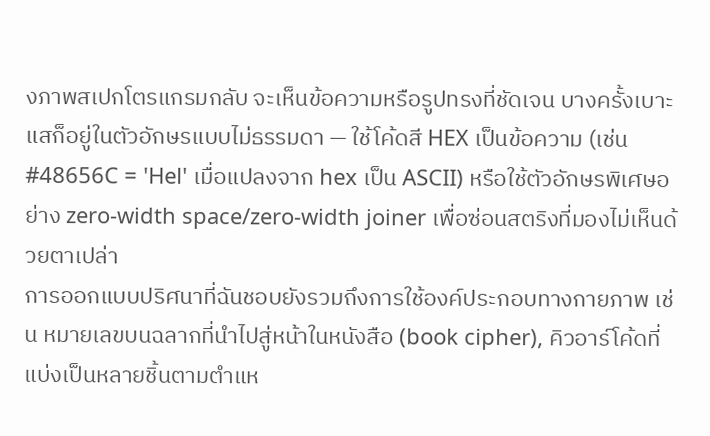งภาพสเปกโตรแกรมกลับ จะเห็นข้อความหรือรูปทรงที่ชัดเจน บางครั้งเบาะแสก็อยู่ในตัวอักษรแบบไม่ธรรมดา — ใช้โค้ดสี HEX เป็นข้อความ (เช่น #48656C = 'Hel' เมื่อแปลงจาก hex เป็น ASCII) หรือใช้ตัวอักษรพิเศษอย่าง zero-width space/zero-width joiner เพื่อซ่อนสตริงที่มองไม่เห็นด้วยตาเปล่า
การออกแบบปริศนาที่ฉันชอบยังรวมถึงการใช้องค์ประกอบทางกายภาพ เช่น หมายเลขบนฉลากที่นำไปสู่หน้าในหนังสือ (book cipher), คิวอาร์โค้ดที่แบ่งเป็นหลายชิ้นตามตำแห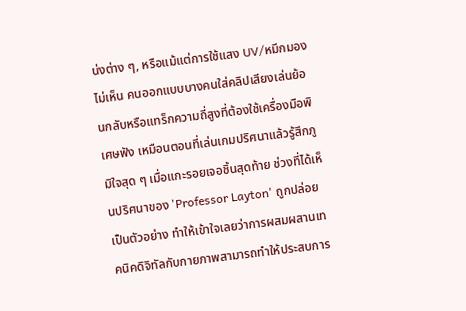น่งต่าง ๆ, หรือแม้แต่การใช้แสง UV/หมึกมองไม่เห็น คนออกแบบบางคนใส่คลิปเสียงเล่นย้อนกลับหรือแทร็กความถี่สูงที่ต้องใช้เครื่องมือพิเศษฟัง เหมือนตอนที่เล่นเกมปริศนาแล้วรู้สึกภูมิใจสุด ๆ เมื่อแกะรอยเจอชิ้นสุดท้าย ช่วงที่ได้เห็นปริศนาของ 'Professor Layton' ถูกปล่อยเป็นตัวอย่าง ทำให้เข้าใจเลยว่าการผสมผสานเทคนิคดิจิทัลกับกายภาพสามารถทำให้ประสบการ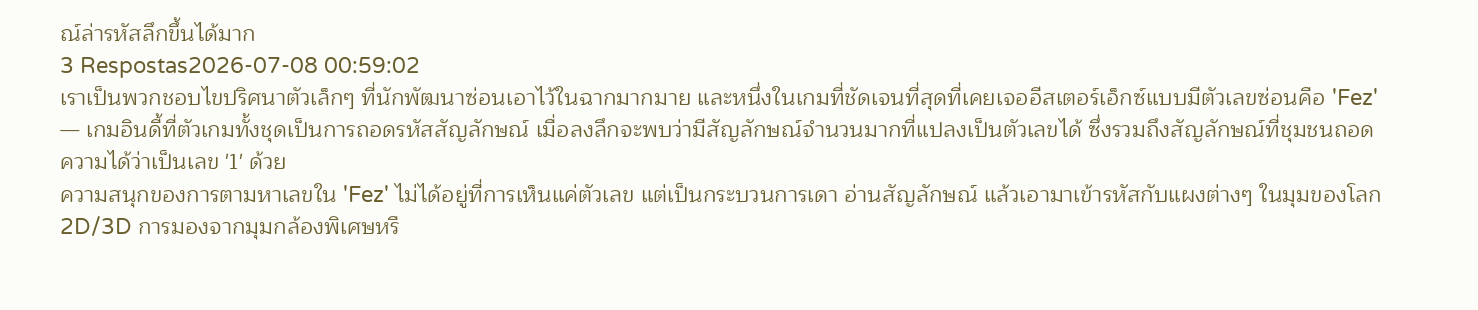ณ์ล่ารหัสลึกขึ้นได้มาก
3 Respostas2026-07-08 00:59:02
เราเป็นพวกชอบไขปริศนาตัวเล็กๆ ที่นักพัฒนาซ่อนเอาไว้ในฉากมากมาย และหนึ่งในเกมที่ชัดเจนที่สุดที่เคยเจออีสเตอร์เอ็กซ์แบบมีตัวเลขซ่อนคือ 'Fez' — เกมอินดี้ที่ตัวเกมทั้งชุดเป็นการถอดรหัสสัญลักษณ์ เมื่อลงลึกจะพบว่ามีสัญลักษณ์จำนวนมากที่แปลงเป็นตัวเลขได้ ซึ่งรวมถึงสัญลักษณ์ที่ชุมชนถอดความได้ว่าเป็นเลข '1' ด้วย
ความสนุกของการตามหาเลขใน 'Fez' ไม่ได้อยู่ที่การเห็นแค่ตัวเลข แต่เป็นกระบวนการเดา อ่านสัญลักษณ์ แล้วเอามาเข้ารหัสกับแผงต่างๆ ในมุมของโลก 2D/3D การมองจากมุมกล้องพิเศษหรื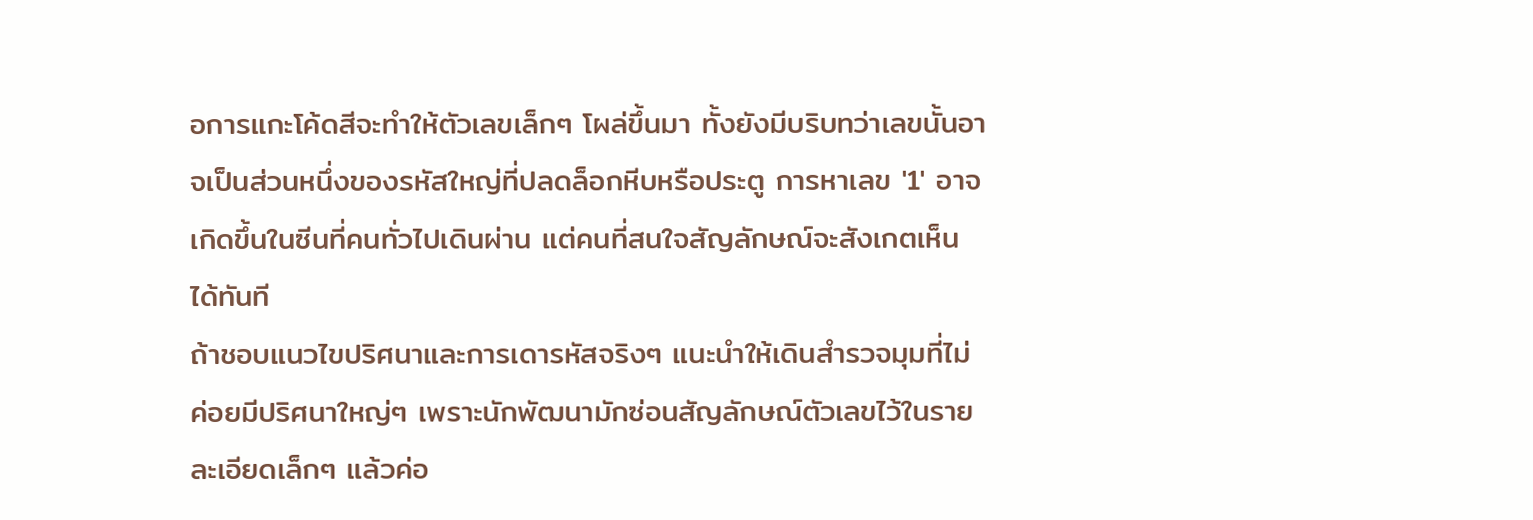อการแกะโค้ดสีจะทำให้ตัวเลขเล็กๆ โผล่ขึ้นมา ทั้งยังมีบริบทว่าเลขนั้นอาจเป็นส่วนหนึ่งของรหัสใหญ่ที่ปลดล็อกหีบหรือประตู การหาเลข '1' อาจเกิดขึ้นในซีนที่คนทั่วไปเดินผ่าน แต่คนที่สนใจสัญลักษณ์จะสังเกตเห็นได้ทันที
ถ้าชอบแนวไขปริศนาและการเดารหัสจริงๆ แนะนำให้เดินสำรวจมุมที่ไม่ค่อยมีปริศนาใหญ่ๆ เพราะนักพัฒนามักซ่อนสัญลักษณ์ตัวเลขไว้ในรายละเอียดเล็กๆ แล้วค่อ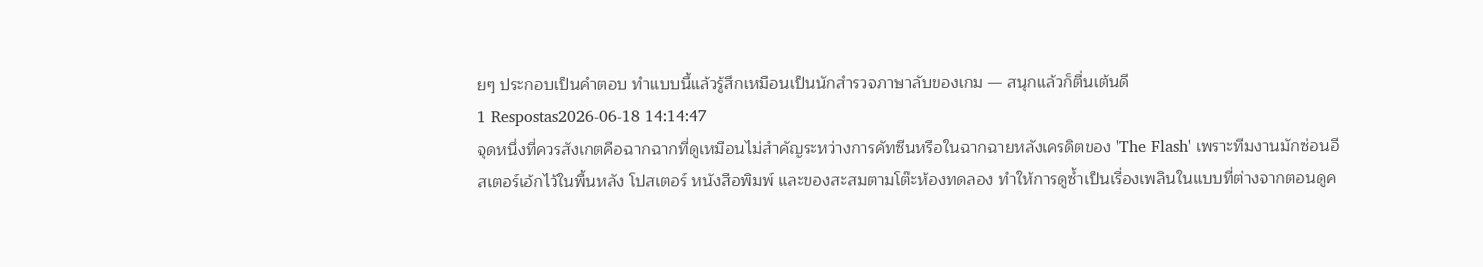ยๆ ประกอบเป็นคำตอบ ทำแบบนี้แล้วรู้สึกเหมือนเป็นนักสำรวจภาษาลับของเกม — สนุกแล้วก็ตื่นเต้นดี
1 Respostas2026-06-18 14:14:47
จุดหนึ่งที่ควรสังเกตคือฉากฉากที่ดูเหมือนไม่สำคัญระหว่างการคัทซีนหรือในฉากฉายหลังเครดิตของ 'The Flash' เพราะทีมงานมักซ่อนอีสเตอร์เอ้กไว้ในพื้นหลัง โปสเตอร์ หนังสือพิมพ์ และของสะสมตามโต๊ะห้องทดลอง ทำให้การดูซ้ำเป็นเรื่องเพลินในแบบที่ต่างจากตอนดูค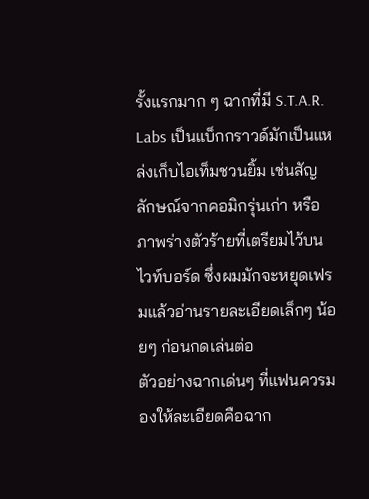รั้งแรกมาก ๆ ฉากที่มี S.T.A.R. Labs เป็นแบ็กกราวด์มักเป็นแหล่งเก็บไอเท็มชวนยิ้ม เช่นสัญลักษณ์จากคอมิกรุ่นเก่า หรือภาพร่างตัวร้ายที่เตรียมไว้บนไวท์บอร์ด ซึ่งผมมักจะหยุดเฟรมแล้วอ่านรายละเอียดเล็กๆ น้อยๆ ก่อนกดเล่นต่อ
ตัวอย่างฉากเด่นๆ ที่แฟนควรมองให้ละเอียดคือฉาก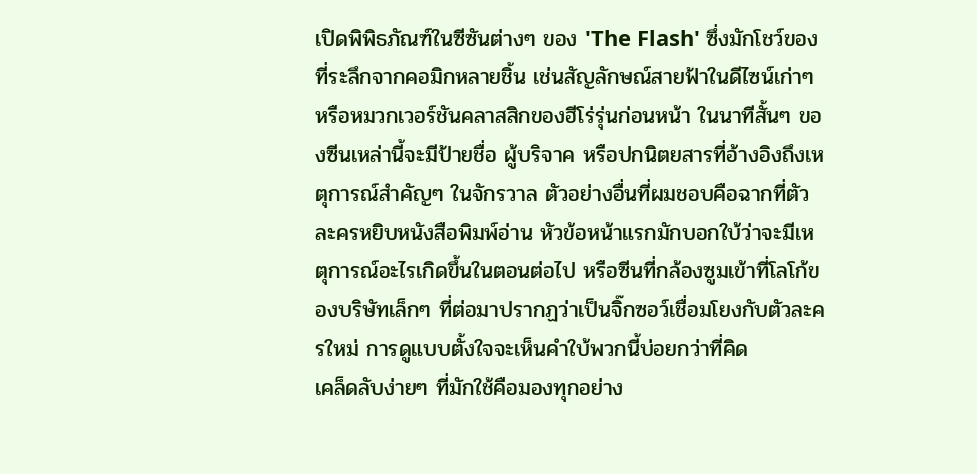เปิดพิพิธภัณฑ์ในซีซันต่างๆ ของ 'The Flash' ซึ่งมักโชว์ของที่ระลึกจากคอมิกหลายชิ้น เช่นสัญลักษณ์สายฟ้าในดีไซน์เก่าๆ หรือหมวกเวอร์ชันคลาสสิกของฮีโร่รุ่นก่อนหน้า ในนาทีสั้นๆ ของซีนเหล่านี้จะมีป้ายชื่อ ผู้บริจาค หรือปกนิตยสารที่อ้างอิงถึงเหตุการณ์สำคัญๆ ในจักรวาล ตัวอย่างอื่นที่ผมชอบคือฉากที่ตัวละครหยิบหนังสือพิมพ์อ่าน หัวข้อหน้าแรกมักบอกใบ้ว่าจะมีเหตุการณ์อะไรเกิดขึ้นในตอนต่อไป หรือซีนที่กล้องซูมเข้าที่โลโก้ของบริษัทเล็กๆ ที่ต่อมาปรากฏว่าเป็นจิ๊กซอว์เชื่อมโยงกับตัวละครใหม่ การดูแบบตั้งใจจะเห็นคำใบ้พวกนี้บ่อยกว่าที่คิด
เคล็ดลับง่ายๆ ที่มักใช้คือมองทุกอย่าง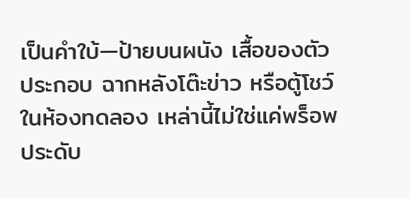เป็นคำใบ้—ป้ายบนผนัง เสื้อของตัวประกอบ ฉากหลังโต๊ะข่าว หรือตู้โชว์ในห้องทดลอง เหล่านี้ไม่ใช่แค่พร็อพประดับ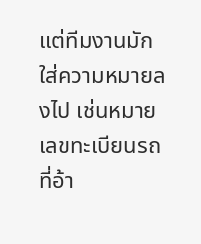แต่ทีมงานมักใส่ความหมายลงไป เช่นหมายเลขทะเบียนรถที่อ้า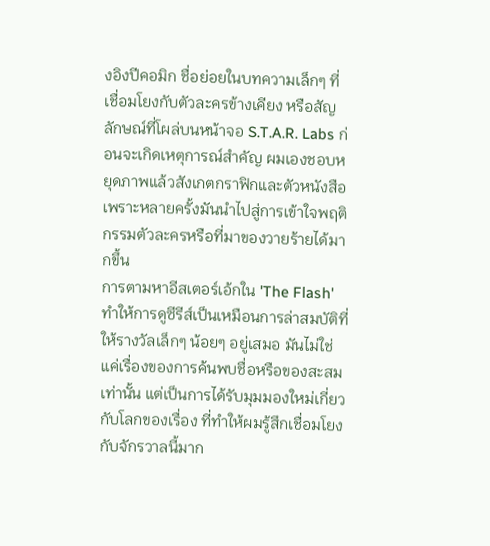งอิงปีคอมิก ชื่อย่อยในบทความเล็กๆ ที่เชื่อมโยงกับตัวละครข้างเคียง หรือสัญลักษณ์ที่โผล่บนหน้าจอ S.T.A.R. Labs ก่อนจะเกิดเหตุการณ์สำคัญ ผมเองชอบหยุดภาพแล้วสังเกตกราฟิกและตัวหนังสือ เพราะหลายครั้งมันนำไปสู่การเข้าใจพฤติกรรมตัวละครหรือที่มาของวายร้ายได้มากขึ้น
การตามหาอีสเตอร์เอ้กใน 'The Flash' ทำให้การดูซีรีส์เป็นเหมือนการล่าสมบัติที่ให้รางวัลเล็กๆ น้อยๆ อยู่เสมอ มันไม่ใช่แค่เรื่องของการค้นพบชื่อหรือของสะสมเท่านั้น แต่เป็นการได้รับมุมมองใหม่เกี่ยวกับโลกของเรื่อง ที่ทำให้ผมรู้สึกเชื่อมโยงกับจักรวาลนี้มาก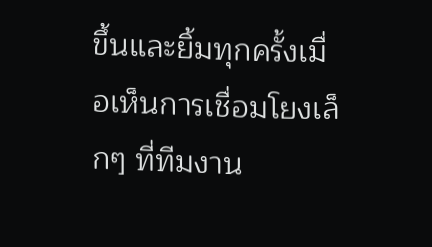ขึ้นและยิ้มทุกครั้งเมื่อเห็นการเชื่อมโยงเล็กๆ ที่ทีมงาน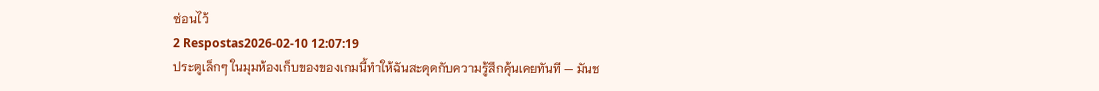ซ่อนไว้
2 Respostas2026-02-10 12:07:19
ประตูเล็กๆ ในมุมห้องเก็บของของเกมนี้ทำให้ฉันสะดุดกับความรู้สึกคุ้นเคยทันที — มันช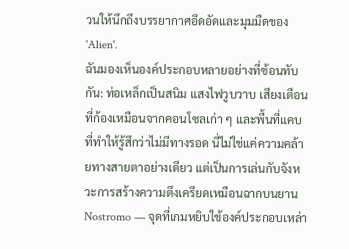วนให้นึกถึงบรรยากาศอึดอัดและมุมมืดของ 'Alien'.
ฉันมองเห็นองค์ประกอบหลายอย่างที่ซ้อนทับกัน: ท่อเหล็กเป็นสนิม แสงไฟวูบวาบ เสียงเตือนที่ก้องเหมือนจากคอนโซลเก่า ๆ และพื้นที่แคบที่ทำให้รู้สึกว่าไม่มีทางรอด นี่ไม่ใช่แค่ความคล้ายทางสายตาอย่างเดียว แต่เป็นการเล่นกับจังหวะการสร้างความตึงเครียดเหมือนฉากบนยาน Nostromo — จุดที่เกมหยิบใช้องค์ประกอบเหล่า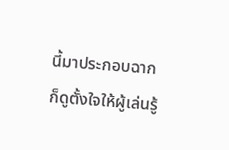นี้มาประกอบฉากก็ดูตั้งใจให้ผู้เล่นรู้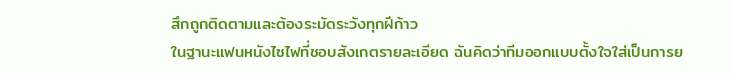สึกถูกติดตามและต้องระมัดระวังทุกฝีก้าว
ในฐานะแฟนหนังไซไฟที่ชอบสังเกตรายละเอียด ฉันคิดว่าทีมออกแบบตั้งใจใส่เป็นการย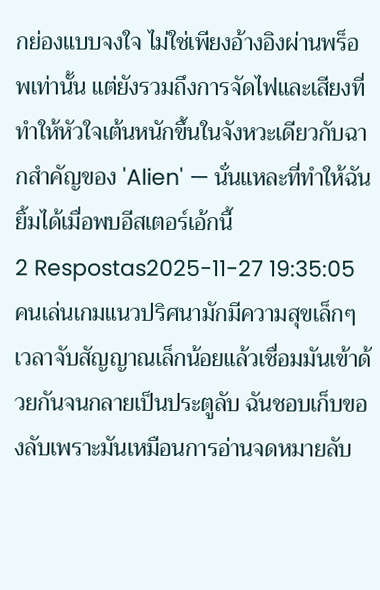กย่องแบบจงใจ ไม่ใช่เพียงอ้างอิงผ่านพร็อพเท่านั้น แต่ยังรวมถึงการจัดไฟและเสียงที่ทำให้หัวใจเต้นหนักขึ้นในจังหวะเดียวกับฉากสำคัญของ 'Alien' — นั่นแหละที่ทำให้ฉันยิ้มได้เมื่อพบอีสเตอร์เอ้กนี้
2 Respostas2025-11-27 19:35:05
คนเล่นเกมแนวปริศนามักมีความสุขเล็กๆ เวลาจับสัญญาณเล็กน้อยแล้วเชื่อมมันเข้าด้วยกันจนกลายเป็นประตูลับ ฉันชอบเก็บของลับเพราะมันเหมือนการอ่านจดหมายลับ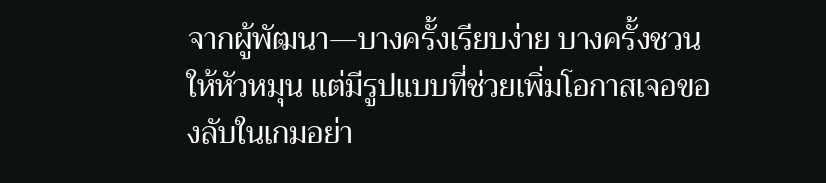จากผู้พัฒนา—บางครั้งเรียบง่าย บางครั้งชวนให้หัวหมุน แต่มีรูปแบบที่ช่วยเพิ่มโอกาสเจอของลับในเกมอย่า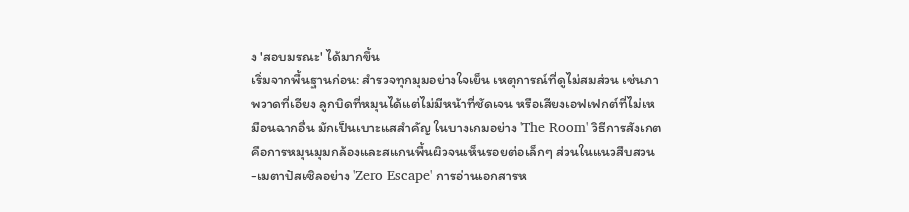ง 'สอบมรณะ' ได้มากขึ้น
เริ่มจากพื้นฐานก่อน: สำรวจทุกมุมอย่างใจเย็น เหตุการณ์ที่ดูไม่สมส่วน เช่นภาพวาดที่เอียง ลูกบิดที่หมุนได้แต่ไม่มีหน้าที่ชัดเจน หรือเสียงเอฟเฟกต์ที่ไม่เหมือนฉากอื่น มักเป็นเบาะแสสำคัญ ในบางเกมอย่าง 'The Room' วิธีการสังเกตคือการหมุนมุมกล้องและสแกนพื้นผิวจนเห็นรอยต่อเล็กๆ ส่วนในแนวสืบสวน-เมตาปัสเซิลอย่าง 'Zero Escape' การอ่านเอกสารห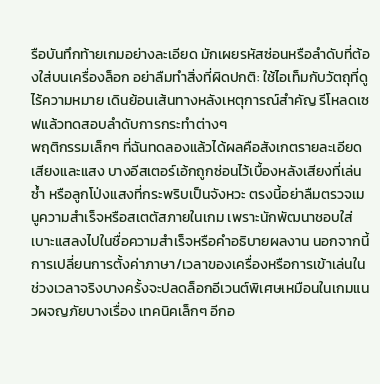รือบันทึกท้ายเกมอย่างละเอียด มักเผยรหัสซ่อนหรือลำดับที่ต้องใส่บนเครื่องล็อก อย่าลืมทำสิ่งที่ผิดปกติ: ใช้ไอเท็มกับวัตถุที่ดูไร้ความหมาย เดินย้อนเส้นทางหลังเหตุการณ์สำคัญ รีโหลดเซฟแล้วทดสอบลำดับการกระทำต่างๆ
พฤติกรรมเล็กๆ ที่ฉันทดลองแล้วได้ผลคือสังเกตรายละเอียดเสียงและแสง บางอีสเตอร์เอ้กถูกซ่อนไว้เบื้องหลังเสียงที่เล่นซ้ำ หรือลูกโป่งแสงที่กระพริบเป็นจังหวะ ตรงนี้อย่าลืมตรวจเมนูความสำเร็จหรือสเตตัสภายในเกม เพราะนักพัฒนาชอบใส่เบาะแสลงไปในชื่อความสำเร็จหรือคำอธิบายผลงาน นอกจากนี้ การเปลี่ยนการตั้งค่าภาษา/เวลาของเครื่องหรือการเข้าเล่นในช่วงเวลาจริงบางครั้งจะปลดล็อกอีเวนต์พิเศษเหมือนในเกมแนวผจญภัยบางเรื่อง เทคนิคเล็กๆ อีกอ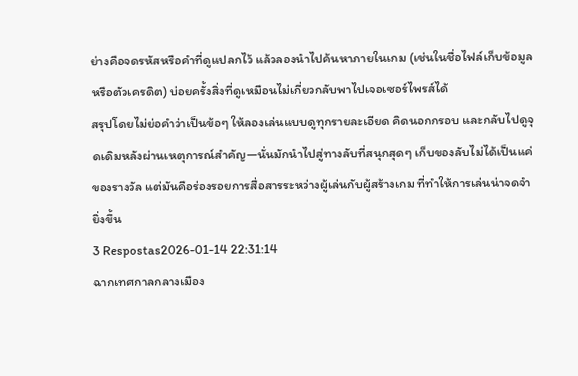ย่างคือจดรหัสหรือคำที่ดูแปลกไว้ แล้วลองนำไปค้นหาภายในเกม (เช่นในชื่อไฟล์เก็บข้อมูลหรือตัวเครดิต) บ่อยครั้งสิ่งที่ดูเหมือนไม่เกี่ยวกลับพาไปเจอเซอร์ไพรส์ได้
สรุปโดยไม่ย่อคำว่าเป็นข้อๆ ให้ลองเล่นแบบดูทุกรายละเอียด คิดนอกกรอบ และกลับไปดูจุดเดิมหลังผ่านเหตุการณ์สำคัญ—นั่นมักนำไปสู่ทางลับที่สนุกสุดๆ เก็บของลับไม่ได้เป็นแค่ของรางวัล แต่มันคือร่องรอยการสื่อสารระหว่างผู้เล่นกับผู้สร้างเกม ที่ทำให้การเล่นน่าจดจำยิ่งขึ้น
3 Respostas2026-01-14 22:31:14
ฉากเทศกาลกลางเมือง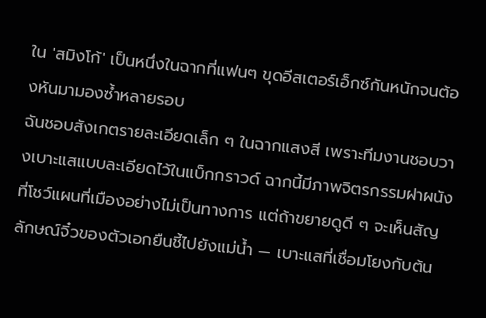ใน 'สมิงโก้' เป็นหนึ่งในฉากที่แฟนๆ ขุดอีสเตอร์เอ็กซ์กันหนักจนต้องหันมามองซ้ำหลายรอบ
ฉันชอบสังเกตรายละเอียดเล็ก ๆ ในฉากแสงสี เพราะทีมงานชอบวางเบาะแสแบบละเอียดไว้ในแบ็กกราวด์ ฉากนี้มีภาพจิตรกรรมฝาผนังที่โชว์แผนที่เมืองอย่างไม่เป็นทางการ แต่ถ้าขยายดูดี ๆ จะเห็นสัญลักษณ์จิ๋วของตัวเอกยืนชี้ไปยังแม่น้ำ — เบาะแสที่เชื่อมโยงกับต้น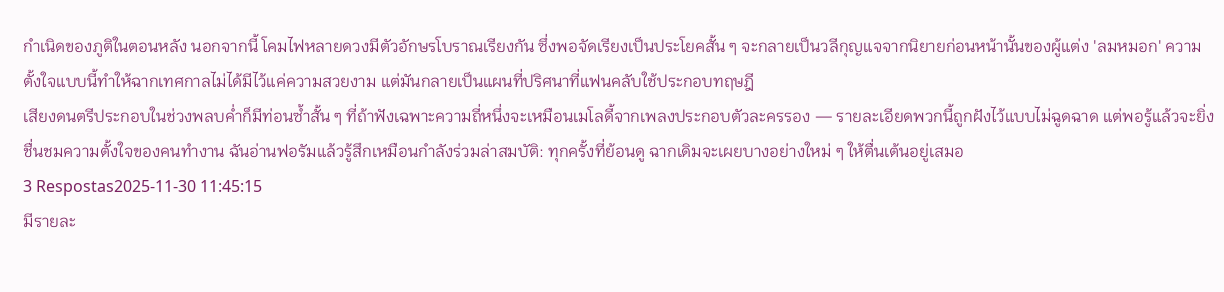กำเนิดของภูติในตอนหลัง นอกจากนี้ โคมไฟหลายดวงมีตัวอักษรโบราณเรียงกัน ซึ่งพอจัดเรียงเป็นประโยคสั้น ๆ จะกลายเป็นวลีกุญแจจากนิยายก่อนหน้านั้นของผู้แต่ง 'ลมหมอก' ความตั้งใจแบบนี้ทำให้ฉากเทศกาลไม่ได้มีไว้แค่ความสวยงาม แต่มันกลายเป็นแผนที่ปริศนาที่แฟนคลับใช้ประกอบทฤษฎี
เสียงดนตรีประกอบในช่วงพลบค่ำก็มีท่อนซ้ำสั้น ๆ ที่ถ้าฟังเฉพาะความถี่หนึ่งจะเหมือนเมโลดี้จากเพลงประกอบตัวละครรอง — รายละเอียดพวกนี้ถูกฝังไว้แบบไม่ฉูดฉาด แต่พอรู้แล้วจะยิ่งชื่นชมความตั้งใจของคนทำงาน ฉันอ่านฟอรัมแล้วรู้สึกเหมือนกำลังร่วมล่าสมบัติ: ทุกครั้งที่ย้อนดู ฉากเดิมจะเผยบางอย่างใหม่ ๆ ให้ตื่นเต้นอยู่เสมอ
3 Respostas2025-11-30 11:45:15
มีรายละ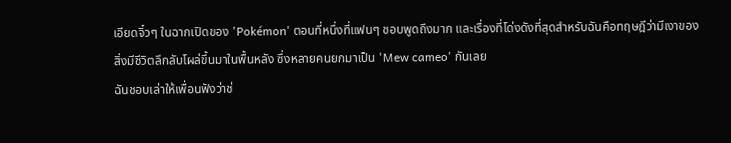เอียดจิ๋วๆ ในฉากเปิดของ 'Pokémon' ตอนที่หนึ่งที่แฟนๆ ชอบพูดถึงมาก และเรื่องที่โด่งดังที่สุดสำหรับฉันคือทฤษฎีว่ามีเงาของสิ่งมีชีวิตลึกลับโผล่ขึ้นมาในพื้นหลัง ซึ่งหลายคนยกมาเป็น 'Mew cameo' กันเลย
ฉันชอบเล่าให้เพื่อนฟังว่าช่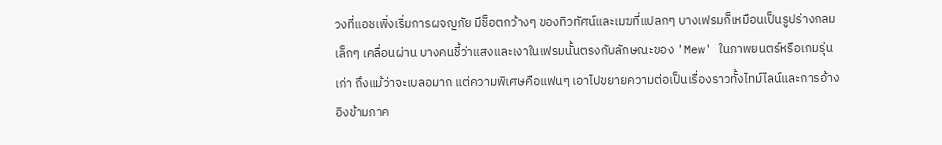วงที่แอชเพิ่งเริ่มการผจญภัย มีช็อตกว้างๆ ของทิวทัศน์และเมฆที่แปลกๆ บางเฟรมก็เหมือนเป็นรูปร่างกลมเล็กๆ เคลื่อนผ่าน บางคนชี้ว่าแสงและเงาในเฟรมนั้นตรงกับลักษณะของ 'Mew' ในภาพยนตร์หรือเกมรุ่นเก่า ถึงแม้ว่าจะเบลอมาก แต่ความพิเศษคือแฟนๆ เอาไปขยายความต่อเป็นเรื่องราวทั้งไทม์ไลน์และการอ้างอิงข้ามภาค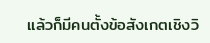แล้วก็มีคนตั้งข้อสังเกตเชิงวิ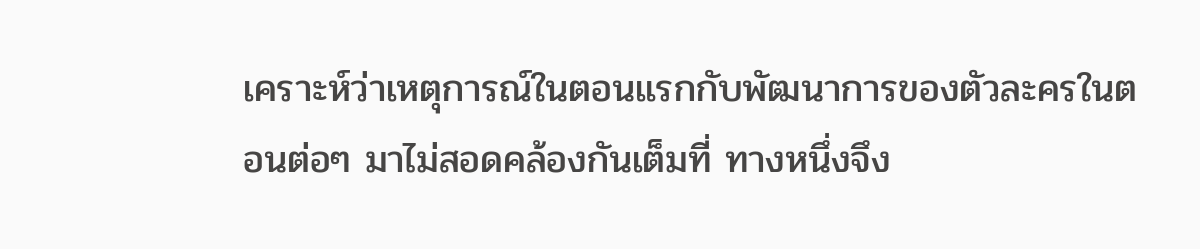เคราะห์ว่าเหตุการณ์ในตอนแรกกับพัฒนาการของตัวละครในตอนต่อๆ มาไม่สอดคล้องกันเต็มที่ ทางหนึ่งจึง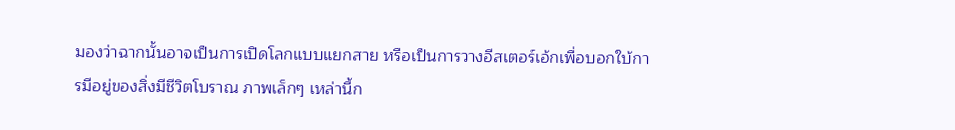มองว่าฉากนั้นอาจเป็นการเปิดโลกแบบแยกสาย หรือเป็นการวางอีสเตอร์เอ้กเพื่อบอกใบ้การมีอยู่ของสิ่งมีชีวิตโบราณ ภาพเล็กๆ เหล่านี้ก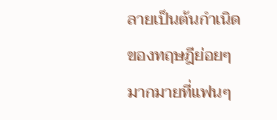ลายเป็นต้นกำเนิดของทฤษฎีย่อยๆ มากมายที่แฟนๆ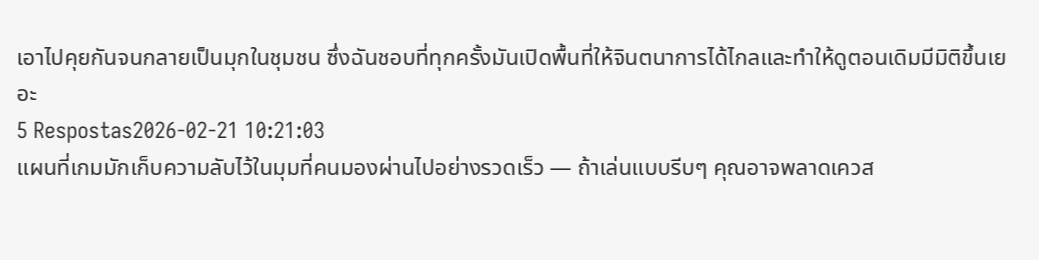เอาไปคุยกันจนกลายเป็นมุกในชุมชน ซึ่งฉันชอบที่ทุกครั้งมันเปิดพื้นที่ให้จินตนาการได้ไกลและทำให้ดูตอนเดิมมีมิติขึ้นเยอะ
5 Respostas2026-02-21 10:21:03
แผนที่เกมมักเก็บความลับไว้ในมุมที่คนมองผ่านไปอย่างรวดเร็ว — ถ้าเล่นแบบรีบๆ คุณอาจพลาดเควส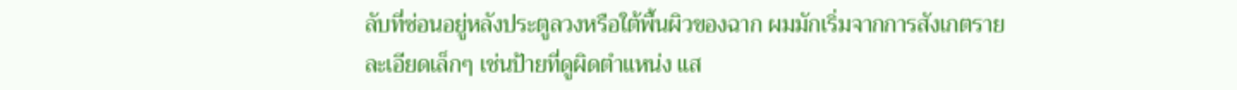ลับที่ซ่อนอยู่หลังประตูลวงหรือใต้พื้นผิวของฉาก ผมมักเริ่มจากการสังเกตรายละเอียดเล็กๆ เช่นป้ายที่ดูผิดตำแหน่ง แส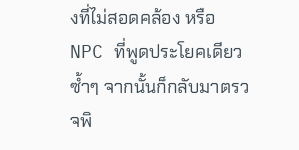งที่ไม่สอดคล้อง หรือ NPC ที่พูดประโยคเดียวซ้ำๆ จากนั้นก็กลับมาตรวจพิ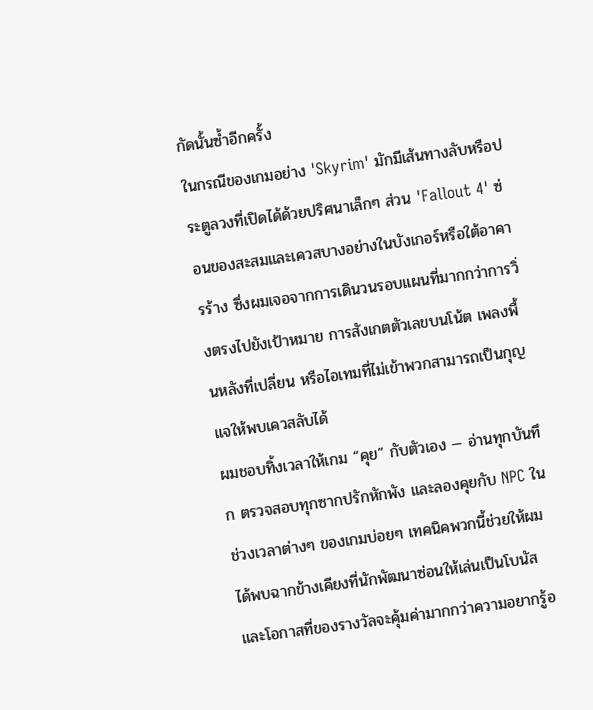กัดนั้นซ้ำอีกครั้ง
ในกรณีของเกมอย่าง 'Skyrim' มักมีเส้นทางลับหรือประตูลวงที่เปิดได้ด้วยปริศนาเล็กๆ ส่วน 'Fallout 4' ซ่อนของสะสมและเควสบางอย่างในบังเกอร์หรือใต้อาคารร้าง ซึ่งผมเจอจากการเดินวนรอบแผนที่มากกว่าการวิ่งตรงไปยังเป้าหมาย การสังเกตตัวเลขบนโน้ต เพลงพื้นหลังที่เปลี่ยน หรือไอเทมที่ไม่เข้าพวกสามารถเป็นกุญแจให้พบเควสลับได้
ผมชอบทิ้งเวลาให้เกม “คุย” กับตัวเอง — อ่านทุกบันทึก ตรวจสอบทุกซากปรักหักพัง และลองคุยกับ NPC ในช่วงเวลาต่างๆ ของเกมบ่อยๆ เทคนิคพวกนี้ช่วยให้ผมได้พบฉากข้างเคียงที่นักพัฒนาซ่อนให้เล่นเป็นโบนัส และโอกาสที่ของรางวัลจะคุ้มค่ามากกว่าความอยากรู้อ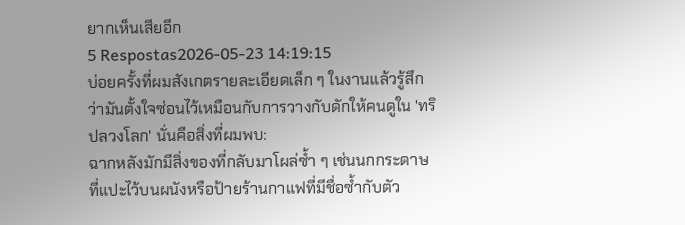ยากเห็นเสียอีก
5 Respostas2026-05-23 14:19:15
บ่อยครั้งที่ผมสังเกตรายละเอียดเล็ก ๆ ในงานแล้วรู้สึกว่ามันตั้งใจซ่อนไว้เหมือนกับการวางกับดักให้คนดูใน 'ทริปลวงโลก' นั่นคือสิ่งที่ผมพบ:
ฉากหลังมักมีสิ่งของที่กลับมาโผล่ซ้ำ ๆ เช่นนกกระดาษที่แปะไว้บนผนังหรือป้ายร้านกาแฟที่มีชื่อซ้ำกับตัว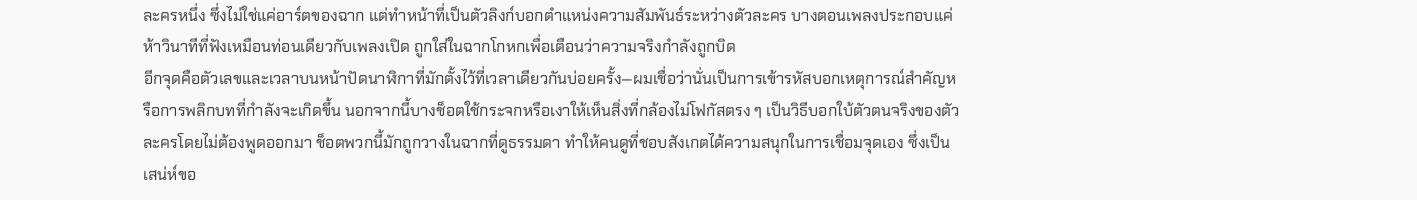ละครหนึ่ง ซึ่งไม่ใช่แค่อาร์ตของฉาก แต่ทำหน้าที่เป็นตัวลิงก์บอกตำแหน่งความสัมพันธ์ระหว่างตัวละคร บางตอนเพลงประกอบแค่ห้าวินาทีที่ฟังเหมือนท่อนเดียวกับเพลงเปิด ถูกใส่ในฉากโกหกเพื่อเตือนว่าความจริงกำลังถูกบิด
อีกจุดคือตัวเลขและเวลาบนหน้าปัดนาฬิกาที่มักตั้งไว้ที่เวลาเดียวกันบ่อยครั้ง—ผมเชื่อว่านั่นเป็นการเข้ารหัสบอกเหตุการณ์สำคัญหรือการพลิกบทที่กำลังจะเกิดขึ้น นอกจากนี้บางช็อตใช้กระจกหรือเงาให้เห็นสิ่งที่กล้องไม่โฟกัสตรง ๆ เป็นวิธีบอกใบ้ตัวตนจริงของตัวละครโดยไม่ต้องพูดออกมา ช็อตพวกนี้มักถูกวางในฉากที่ดูธรรมดา ทำให้คนดูที่ชอบสังเกตได้ความสนุกในการเชื่อมจุดเอง ซึ่งเป็นเสน่ห์ขอ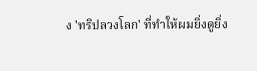ง 'ทริปลวงโลก' ที่ทำให้ผมยิ่งดูยิ่ง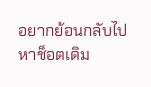อยากย้อนกลับไปหาช็อตเดิม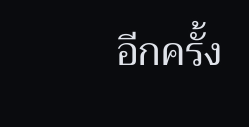อีกครั้ง